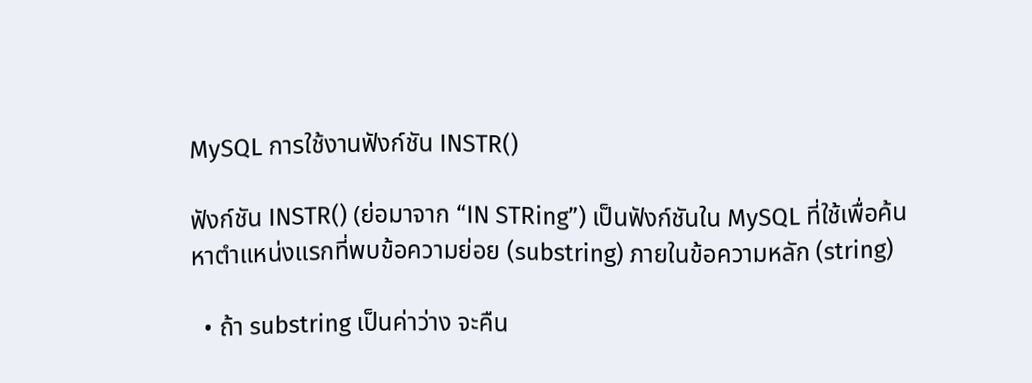MySQL การใช้งานฟังก์ชัน INSTR()

ฟังก์ชัน INSTR() (ย่อมาจาก “IN STRing”) เป็นฟังก์ชันใน MySQL ที่ใช้เพื่อค้นหาตำแหน่งแรกที่พบข้อความย่อย (substring) ภายในข้อความหลัก (string)

  • ถ้า substring เป็นค่าว่าง จะคืน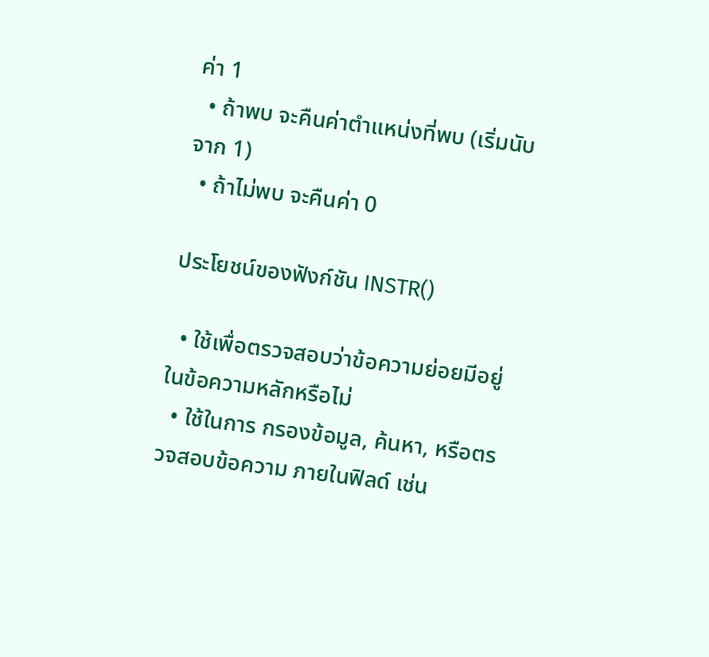ค่า 1
  • ถ้าพบ จะคืนค่าตำแหน่งที่พบ (เริ่มนับจาก 1)
  • ถ้าไม่พบ จะคืนค่า 0

ประโยชน์ของฟังก์ชัน INSTR()

  • ใช้เพื่อตรวจสอบว่าข้อความย่อยมีอยู่ในข้อความหลักหรือไม่
  • ใช้ในการ กรองข้อมูล, ค้นหา, หรือตรวจสอบข้อความ ภายในฟิลด์ เช่น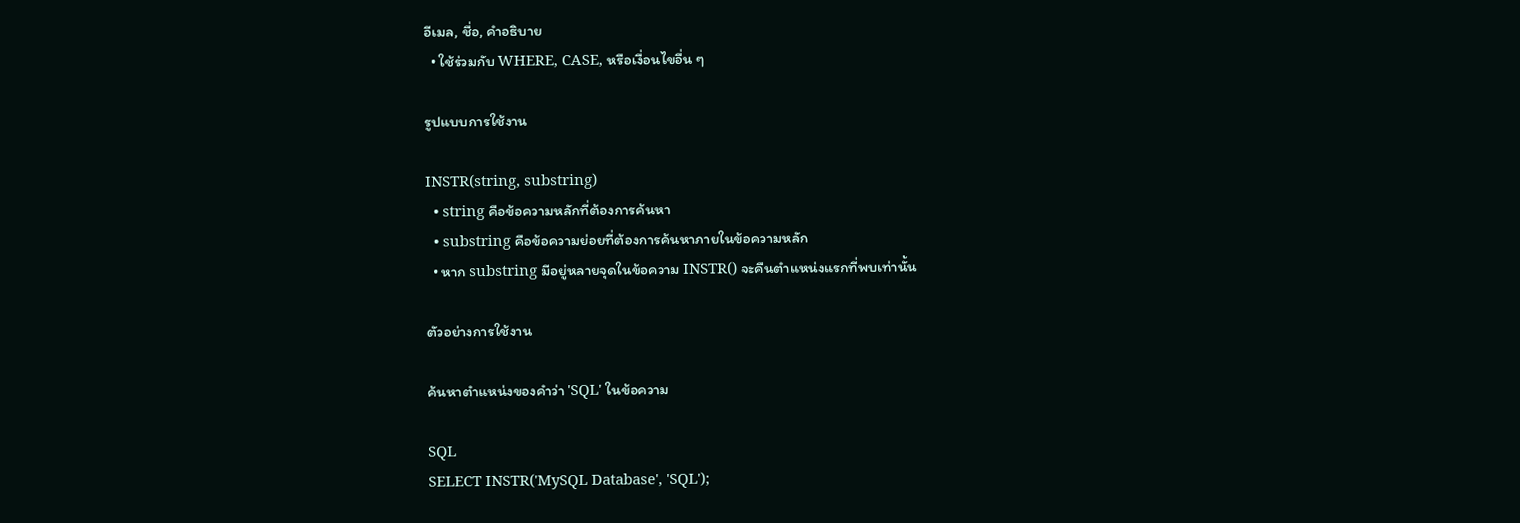อีเมล, ชื่อ, คำอธิบาย
  • ใช้ร่วมกับ WHERE, CASE, หรือเงื่อนไขอื่น ๆ

รูปแบบการใช้งาน

INSTR(string, substring)
  • string คือข้อความหลักที่ต้องการค้นหา
  • substring คือข้อความย่อยที่ต้องการค้นหาภายในข้อความหลัก
  • หาก substring มีอยู่หลายจุดในข้อความ INSTR() จะคืนตำแหน่งแรกที่พบเท่านั้น

ตัวอย่างการใช้งาน

ค้นหาตำแหน่งของคำว่า 'SQL' ในข้อความ

SQL
SELECT INSTR('MySQL Database', 'SQL');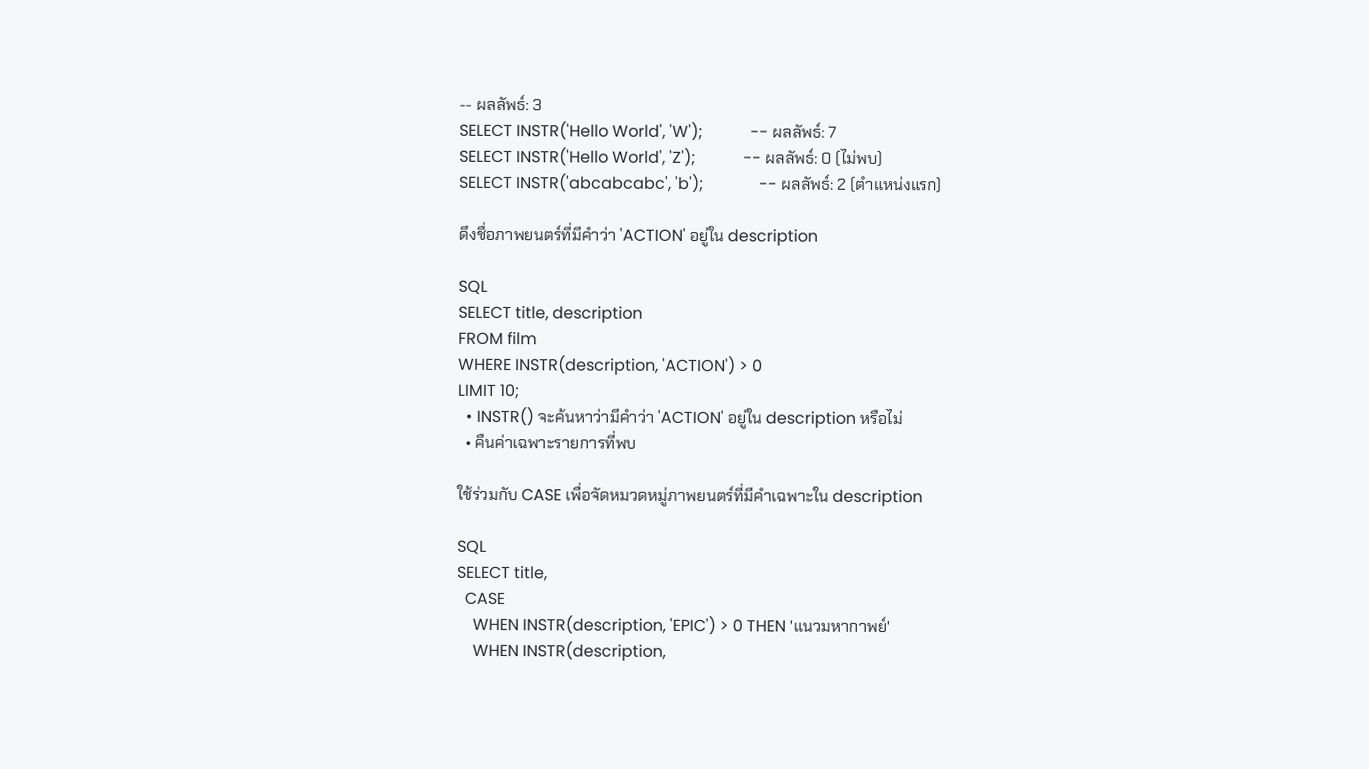-- ผลลัพธ์: 3
SELECT INSTR('Hello World', 'W');            -- ผลลัพธ์: 7
SELECT INSTR('Hello World', 'Z');            -- ผลลัพธ์: 0 (ไม่พบ)
SELECT INSTR('abcabcabc', 'b');              -- ผลลัพธ์: 2 (ตำแหน่งแรก)

ดึงชื่อภาพยนตร์ที่มีคำว่า 'ACTION' อยู่ใน description

SQL
SELECT title, description
FROM film
WHERE INSTR(description, 'ACTION') > 0
LIMIT 10;
  • INSTR() จะค้นหาว่ามีคำว่า 'ACTION' อยู่ใน description หรือไม่
  • คืนค่าเฉพาะรายการที่พบ

ใช้ร่วมกับ CASE เพื่อจัดหมวดหมู่ภาพยนตร์ที่มีคำเฉพาะใน description

SQL
SELECT title,
  CASE
    WHEN INSTR(description, 'EPIC') > 0 THEN 'แนวมหากาพย์'
    WHEN INSTR(description,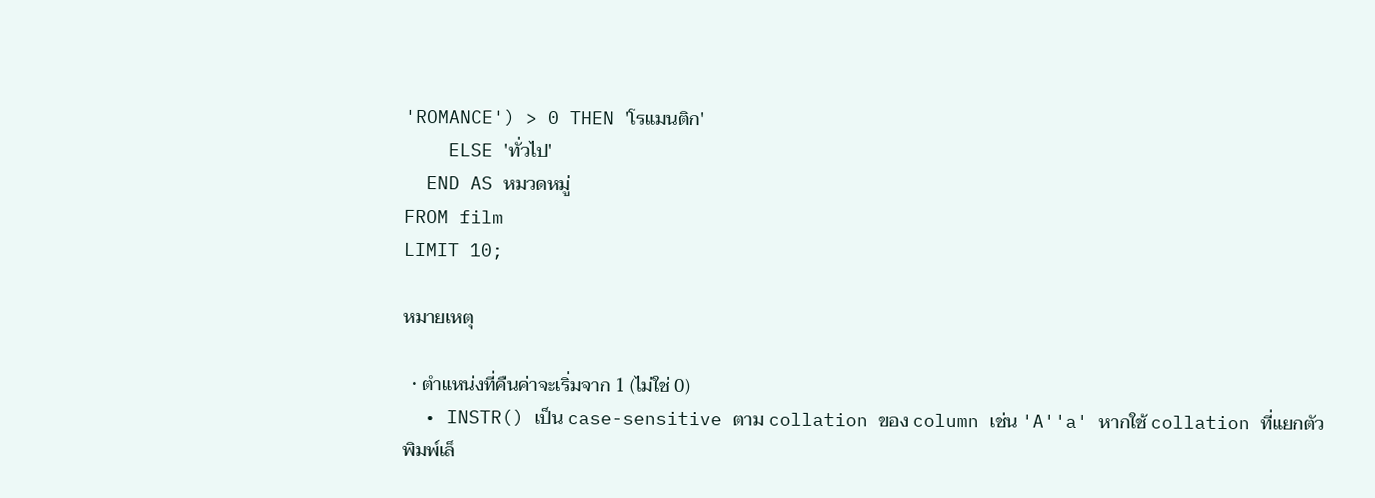'ROMANCE') > 0 THEN 'โรแมนติก'
    ELSE 'ทั่วไป'
  END AS หมวดหมู่
FROM film
LIMIT 10;

หมายเหตุ

  • ตำแหน่งที่คืนค่าจะเริ่มจาก 1 (ไม่ใช่ 0)
  • INSTR() เป็น case-sensitive ตาม collation ของ column เช่น 'A''a' หากใช้ collation ที่แยกตัวพิมพ์เล็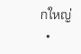กใหญ่
  •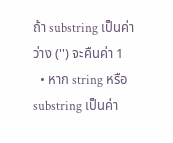ถ้า substring เป็นค่าว่าง ('') จะคืนค่า 1
  • หาก string หรือ substring เป็นค่า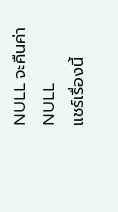NULL จะคืนค่า NULL
แชร์เรื่องนี้